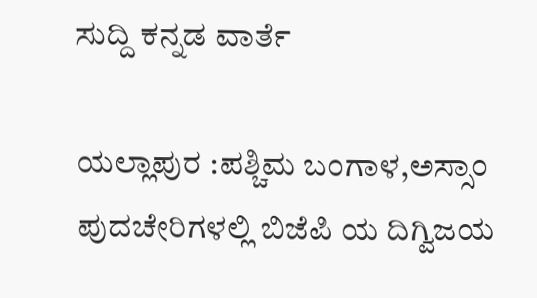ಸುದ್ದಿ ಕನ್ನಡ ವಾರ್ತೆ

ಯಲ್ಲಾಪುರ :ಪಶ್ಚಿಮ ಬಂಗಾಳ,ಅಸ್ಸಾಂ ಪುದಚೇರಿಗಳಲ್ಲಿ ಬಿಜೆಪಿ ಯ ದಿಗ್ವಿಜಯ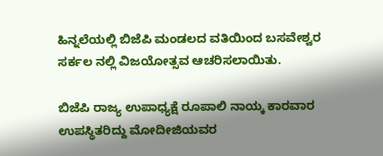ಹಿನ್ನಲೆಯಲ್ಲಿ ಬಿಜೆಪಿ ಮಂಡಲದ ವತಿಯಿಂದ ಬಸವೇಶ್ವರ ಸರ್ಕಲ ನಲ್ಲಿ ವಿಜಯೋತ್ಸವ ಆಚರಿಸಲಾಯಿತು.

ಬಿಜೆಪಿ ರಾಜ್ಯ ಉಪಾಧ್ಯಕ್ಷೆ ರೂಪಾಲಿ ನಾಯ್ಕ ಕಾರವಾರ ಉಪಸ್ಥಿತರಿದ್ದು ಮೋದೀಜಿಯವರ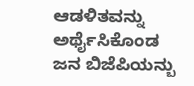ಆಡಳಿತವನ್ನು ಅರ್ಥೈಸಿಕೊಂಡ ಜನ ಬಿಜೆಪಿಯನ್ಬು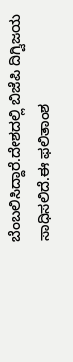ಬೆಂಬಲಿಸಿದ್ದಾರೆ.ದೇಶದಲ್ಲಿ ಬಿಜೆಪಿ ದಿಗ್ವಿಜಯ ಸಾಧಿಸಲಿದೆ.ಈ ಫಲಿತಾಂಶ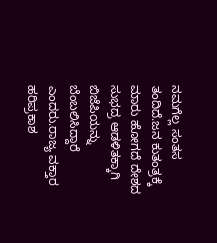ನಮಗೆಲ್ಲ ಸಂತಸ ತಂದಿದೆ.ಜನ ಕುತಂತ್ರಕ್ಕೆ ಮಾರು ಹೋಗದೆ ದೇಶದ ಸುಭದ್ರ ಆಡಳಿತಕ್ಕಾಗಿ ಬಿಜೆಪಿಯನ್ನು ಬೆಂಬಲಿಸಿದ್ದಾರೆ ಎಂದರು.ರಾಜ್ಯ ವಕ್ತಾರ ಹರಿಪ್ರಕಾಶ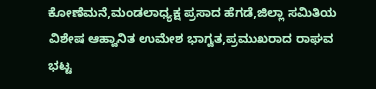ಕೋಣೆಮನೆ,ಮಂಡಲಾಧ್ಯಕ್ಷ ಪ್ರಸಾದ ಹೆಗಡೆ,ಜಿಲ್ಲಾ ಸಮಿತಿಯ ವಿಶೇಷ ಆಹ್ವಾನಿತ ಉಮೇಶ ಭಾಗ್ವತ,ಪ್ರಮುಖರಾದ ರಾಘವ ಭಟ್ಟ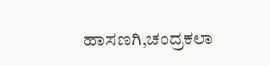ಹಾಸಣಗಿ,ಚಂದ್ರಕಲಾ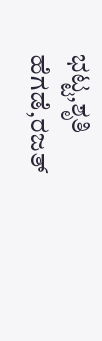ಭಟ್ಟ,ಶೃತಿ ಹೆಗಡೆ,ರಜತ್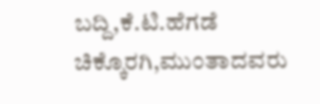ಬದ್ದಿ,ಕೆ.ಟಿ.ಹೆಗಡೆ ಚಿಕ್ಕೊರಗಿ,ಮುಂತಾದವರು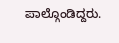ಪಾಲ್ಗೊಂಡಿದ್ದರು.